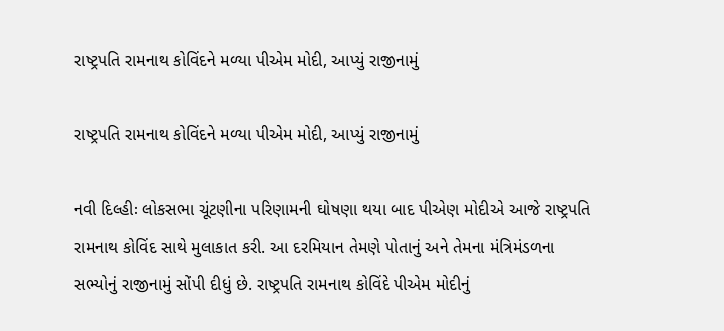રાષ્ટ્રપતિ રામનાથ કોવિંદને મળ્યા પીએમ મોદી, આપ્યું રાજીનામું

રાષ્ટ્રપતિ રામનાથ કોવિંદને મળ્યા પીએમ મોદી, આપ્યું રાજીનામું

નવી દિલ્હીઃ લોકસભા ચૂંટણીના પરિણામની ઘોષણા થયા બાદ પીએણ મોદીએ આજે રાષ્ટ્રપતિ રામનાથ કોવિંદ સાથે મુલાકાત કરી. આ દરમિયાન તેમણે પોતાનું અને તેમના મંત્રિમંડળના સભ્યોનું રાજીનામું સોંપી દીધું છે. રાષ્ટ્રપતિ રામનાથ કોવિંદે પીએમ મોદીનું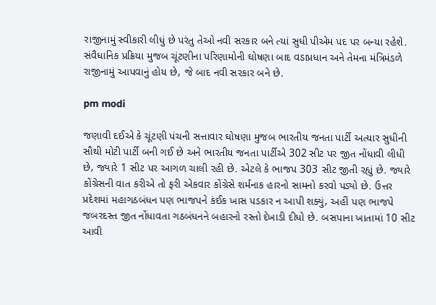રાજીનામું સ્વીકારી લીધું છે પરંતુ તેઓ નવી સરકાર બને ત્યાં સુધી પીએમ પદ પર બન્યા રહેશે. સંવૈધાનિક પ્રક્રિયા મુજબ ચૂંટણીના પરિણામોની ઘોષણા બાદ વડાપ્રધાન અને તેમના મંત્રિમંડળે રાજીનામું આપવાનું હોય છે, જે બાદ નવી સરકાર બને છે.

pm modi

જણાવી દઈએ કે ચૂંટણી પંચની સત્તાવાર ઘોષણા મુજબ ભારતીય જનતા પાર્ટી અત્યાર સુધીની સૌથી મોટી પાર્ટી બની ગઈ છે અને ભારતીય જનતા પાર્ટીએ 302 સીટ પર જીત નોંધાવી લીધી છે, જ્યારે 1 સીટ પર આગળ ચાલી રહી છે. એટલે કે ભાજપ 303 સીટ જીતી રહ્યું છે. જ્યારે કોંગ્રેસની વાત કરીએ તો ફરી એકવાર કોંગ્રેસે શર્મનાક હારનો સામનો કરવો પડ્યો છે. ઉત્તર પ્રદેશમાં મહાગઠબંધન પણ ભાજપને કંઈક ખાસ પડકાર ન આપી શક્યું, અહીં પણ ભાજપે જબરદસ્ત જીત નોંધાવતા ગઠબંધનને બહારનો રસ્તો દેખાડી દીધો છે. બસપાના ખાતામાં 10 સીટ આવી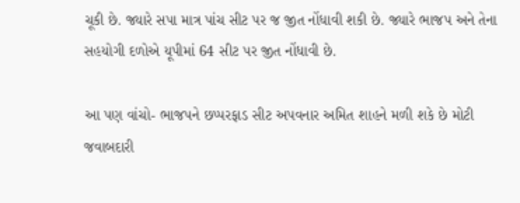ચૂકી છે. જ્યારે સપા માત્ર પાંચ સીટ પર જ જીત નોંધાવી શકી છે. જ્યારે ભાજપ અને તેના સહયોગી દળોએ યૂપીમાં 64 સીટ પર જીત નોંધાવી છે.

આ પણ વાંચો- ભાજપને છપ્પરફાડ સીટ અપવનાર અમિત શાહને મળી શકે છે મોટી જવાબદારી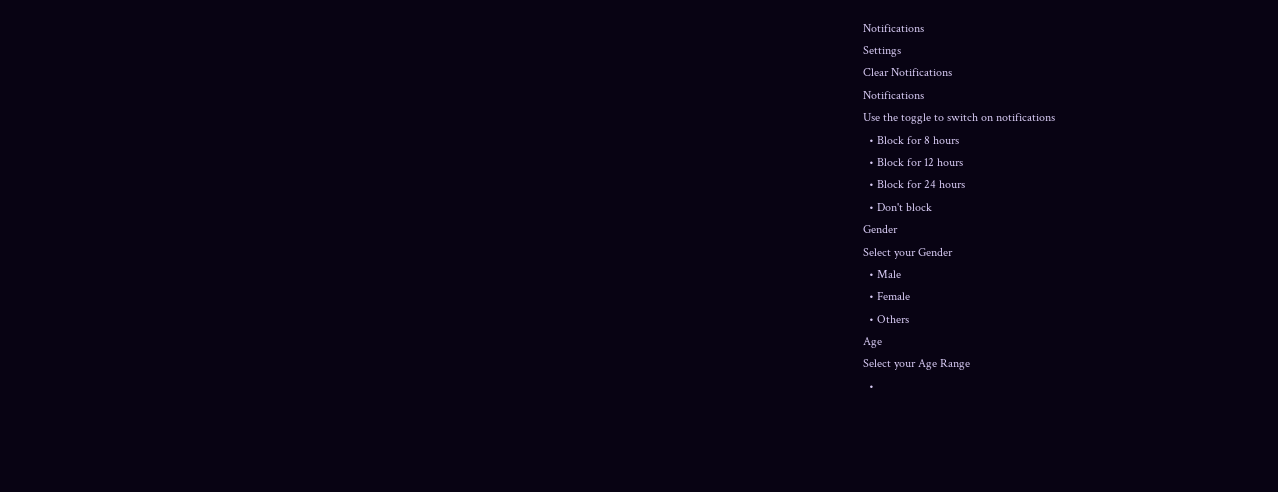Notifications
Settings
Clear Notifications
Notifications
Use the toggle to switch on notifications
  • Block for 8 hours
  • Block for 12 hours
  • Block for 24 hours
  • Don't block
Gender
Select your Gender
  • Male
  • Female
  • Others
Age
Select your Age Range
  •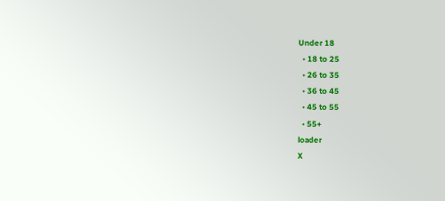Under 18
  • 18 to 25
  • 26 to 35
  • 36 to 45
  • 45 to 55
  • 55+
loader
X